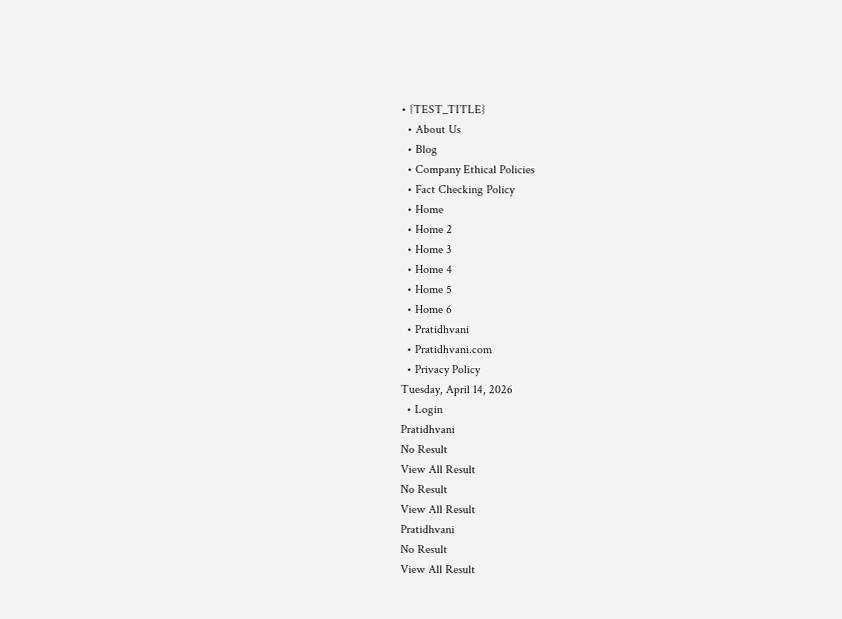• {TEST_TITLE}
  • About Us
  • Blog
  • Company Ethical Policies
  • Fact Checking Policy
  • Home
  • Home 2
  • Home 3
  • Home 4
  • Home 5
  • Home 6
  • Pratidhvani
  • Pratidhvani.com
  • Privacy Policy
Tuesday, April 14, 2026
  • Login
Pratidhvani
No Result
View All Result
No Result
View All Result
Pratidhvani
No Result
View All Result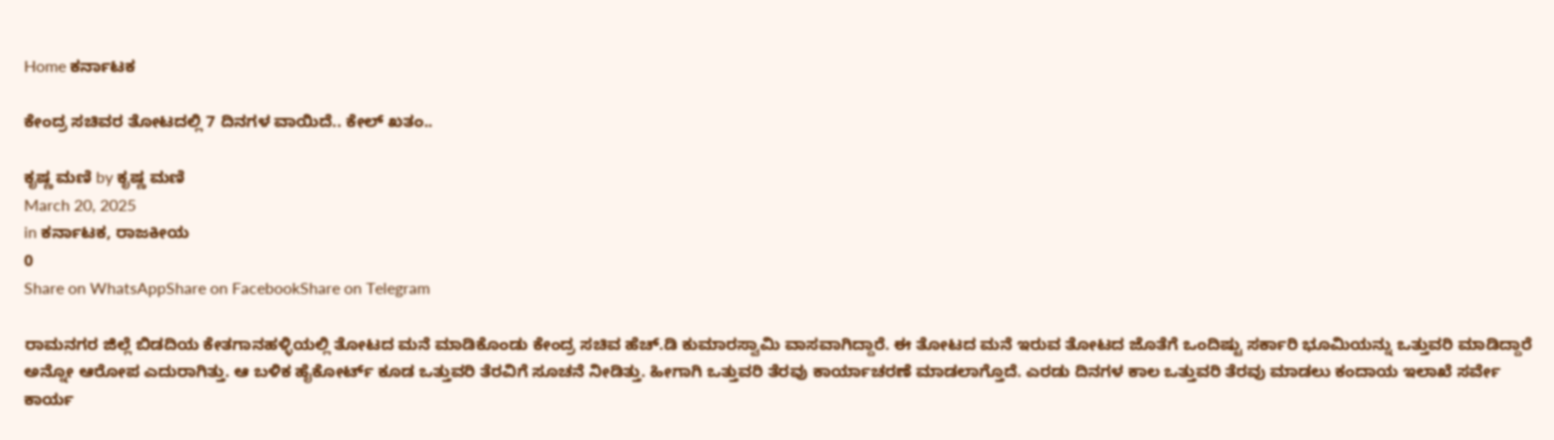Home ಕರ್ನಾಟಕ

ಕೇಂದ್ರ ಸಚಿವರ ತೋಟದಲ್ಲಿ 7 ದಿನಗಳ ವಾಯಿದೆ.. ಕೇಲ್ ಖತಂ..

ಕೃಷ್ಣ ಮಣಿ by ಕೃಷ್ಣ ಮಣಿ
March 20, 2025
in ಕರ್ನಾಟಕ, ರಾಜಕೀಯ
0
Share on WhatsAppShare on FacebookShare on Telegram

ರಾಮನಗರ ಜಿಲ್ಲೆ ಬಿಡದಿಯ ಕೇತಗಾನಹಳ್ಳಿಯಲ್ಲಿ ತೋಟದ ಮನೆ ಮಾಡಿಕೊಂಡು ಕೇಂದ್ರ ಸಚಿವ ಹೆಚ್.ಡಿ ಕುಮಾರಸ್ವಾಮಿ ವಾಸವಾಗಿದ್ದಾರೆ. ಈ ತೋಟದ ಮನೆ ಇರುವ ತೋಟದ ಜೊತೆಗೆ ಒಂದಿಷ್ಟು ಸರ್ಕಾರಿ ಭೂಮಿಯನ್ನು ಒತ್ತುವರಿ ಮಾಡಿದ್ದಾರೆ ಅನ್ನೋ ಆರೋಪ ಎದುರಾಗಿತ್ತು. ಆ ಬಳಿಕ ಹೈಕೋರ್ಟ್ ಕೂಡ ಒತ್ತುವರಿ ತೆರವಿಗೆ ಸೂಚನೆ ನೀಡಿತ್ತು. ಹೀಗಾಗಿ ಒತ್ತುವರಿ ತೆರವು ಕಾರ್ಯಾಚರಣೆ ಮಾಡಲಾಗ್ತೊದೆ. ಎರಡು ದಿನಗಳ ಕಾಲ ಒತ್ತುವರಿ ತೆರವು ಮಾಡಲು ಕಂದಾಯ ಇಲಾಖೆ ಸರ್ವೇ ಕಾರ್ಯ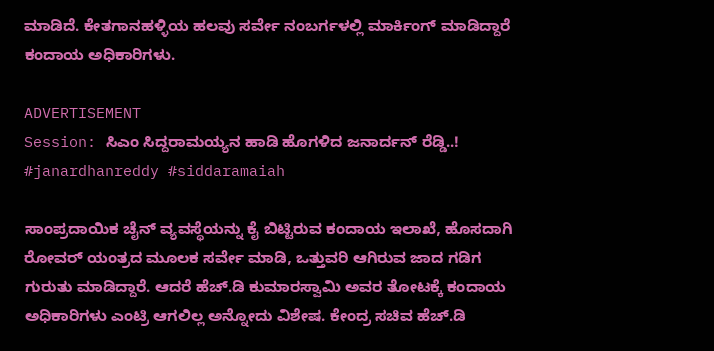ಮಾಡಿದೆ. ಕೇತಗಾನಹಳ್ಳಿಯ ಹಲವು ಸರ್ವೇ ನಂಬರ್ಗಳಲ್ಲಿ ಮಾರ್ಕಿಂಗ್ ಮಾಡಿದ್ದಾರೆ ಕಂದಾಯ ಅಧಿಕಾರಿಗಳು.

ADVERTISEMENT
Session: ಸಿಎಂ ಸಿದ್ದರಾಮಯ್ಯನ ಹಾಡಿ ಹೊಗಳಿದ ಜನಾರ್ದನ್‌ ರೆಡ್ಡಿ..!  #janardhanreddy #siddaramaiah

ಸಾಂಪ್ರದಾಯಿಕ ಚೈನ್ ವ್ಯವಸ್ಥೆಯನ್ನು ಕೈ ಬಿಟ್ಟಿರುವ ಕಂದಾಯ ಇಲಾಖೆ, ಹೊಸದಾಗಿ ರೋವರ್ ಯಂತ್ರದ ಮೂಲಕ ಸರ್ವೇ ಮಾಡಿ, ಒತ್ತುವರಿ ಆಗಿರುವ ಜಾದ ಗಡಿಗ ಗುರುತು ಮಾಡಿದ್ದಾರೆ. ಆದರೆ ಹೆಚ್.ಡಿ ಕುಮಾರಸ್ವಾಮಿ ಅವರ ತೋಟಕ್ಕೆ ಕಂದಾಯ ಅಧಿಕಾರಿಗಳು ಎಂಟ್ರಿ ಆಗಲಿಲ್ಲ ಅನ್ನೋದು ವಿಶೇಷ. ಕೇಂದ್ರ ಸಚಿವ ಹೆಚ್.ಡಿ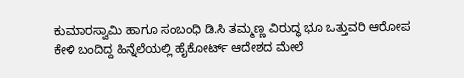ಕುಮಾರಸ್ವಾಮಿ ಹಾಗೂ ಸಂಬಂಧಿ ಡಿ.ಸಿ ತಮ್ಮಣ್ಣ ವಿರುದ್ಧ ಭೂ ಒತ್ತುವರಿ ಆರೋಪ ಕೇಳಿ ಬಂದಿದ್ದ ಹಿನ್ನೆಲೆಯಲ್ಲಿ ಹೈಕೋರ್ಟ್ ಆದೇಶದ ಮೇಲೆ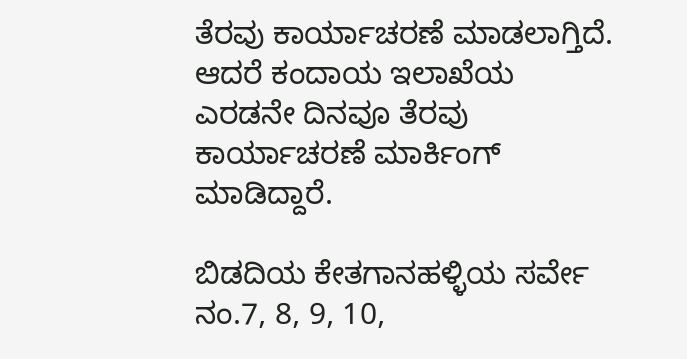ತೆರವು ಕಾರ್ಯಾಚರಣೆ ಮಾಡಲಾಗ್ತಿದೆ. ಆದರೆ ಕಂದಾಯ ಇಲಾಖೆಯ ಎರಡನೇ ದಿನವೂ ತೆರವು ಕಾರ್ಯಾಚರಣೆ ಮಾರ್ಕಿಂಗ್ ಮಾಡಿದ್ದಾರೆ.

ಬಿಡದಿಯ ಕೇತಗಾನಹಳ್ಳಿಯ ಸರ್ವೇ ನಂ.7, 8, 9, 10,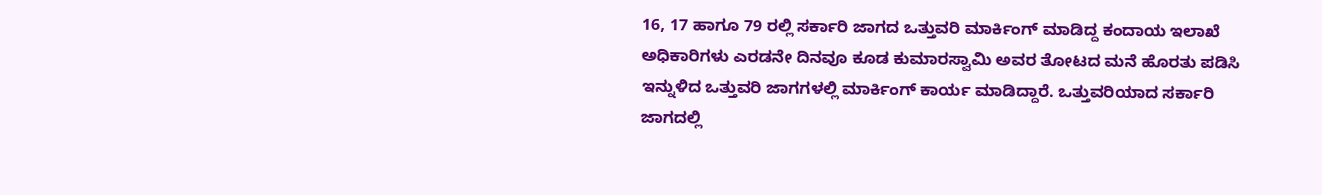16, 17 ಹಾಗೂ 79 ರಲ್ಲಿ ಸರ್ಕಾರಿ ಜಾಗದ ಒತ್ತುವರಿ ಮಾರ್ಕಿಂಗ್ ಮಾಡಿದ್ದ ಕಂದಾಯ ಇಲಾಖೆ ಅಧಿಕಾರಿಗಳು ಎರಡನೇ ದಿನವೂ ಕೂಡ ಕುಮಾರಸ್ವಾಮಿ ಅವರ ತೋಟದ ಮನೆ ಹೊರತು ಪಡಿಸಿ ಇನ್ನುಳಿದ ಒತ್ತುವರಿ ಜಾಗಗಳಲ್ಲಿ ಮಾರ್ಕಿಂಗ್ ಕಾರ್ಯ ಮಾಡಿದ್ದಾರೆ. ಒತ್ತುವರಿಯಾದ ಸರ್ಕಾರಿ ಜಾಗದಲ್ಲಿ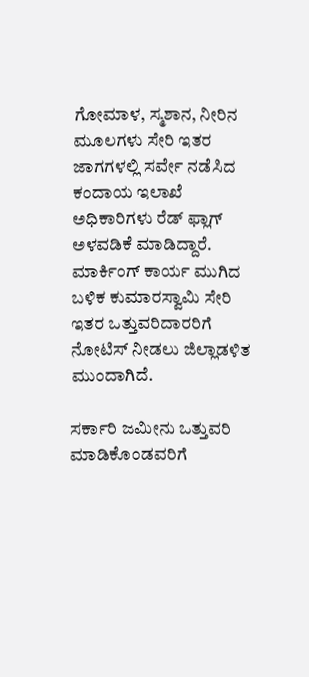ಗೋಮಾಳ, ಸ್ಮಶಾನ, ನೀರಿನ ಮೂಲಗಳು ಸೇರಿ ಇತರ ಜಾಗಗಳಲ್ಲಿ ಸರ್ವೇ ನಡೆಸಿದ ಕಂದಾಯ ಇಲಾಖೆ ಅಧಿಕಾರಿಗಳು ರೆಡ್ ಫ್ಲಾಗ್ ಅಳವಡಿಕೆ ಮಾಡಿದ್ದಾರೆ. ಮಾರ್ಕಿಂಗ್ ಕಾರ್ಯ ಮುಗಿದ ಬಳಿಕ ಕುಮಾರಸ್ವಾಮಿ ಸೇರಿ ಇತರ ಒತ್ತುವರಿದಾರರಿಗೆ‌ ನೋಟಿಸ್ ನೀಡಲು ಜಿಲ್ಲಾಡಳಿತ ಮುಂದಾಗಿದೆ.

ಸರ್ಕಾರಿ ಜಮೀನು ಒತ್ತುವರಿ ಮಾಡಿಕೊಂಡವರಿಗೆ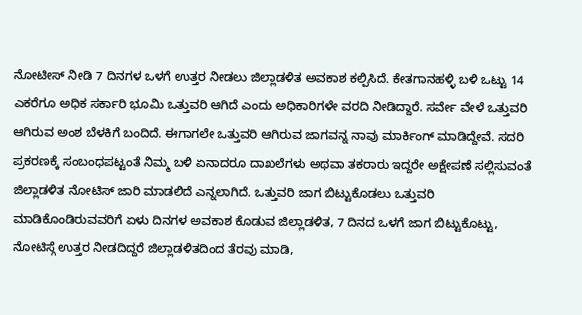ನೋಟೀಸ್ ನೀಡಿ 7 ದಿನಗಳ ಒಳಗೆ ಉತ್ತರ ನೀಡಲು ಜಿಲ್ಲಾಡಳಿತ ಅವಕಾಶ ಕಲ್ಪಿಸಿದೆ. ಕೇತಗಾನಹಳ್ಳಿ ಬಳಿ ಒಟ್ಟು 14 ಎಕರೆಗೂ ಅಧಿಕ ಸರ್ಕಾರಿ ಭೂಮಿ ಒತ್ತುವರಿ ಆಗಿದೆ ಎಂದು ಅಧಿಕಾರಿಗಳೇ ವರದಿ ನೀಡಿದ್ದಾರೆ. ಸರ್ವೇ ವೇಳೆ ಒತ್ತುವರಿ ಆಗಿರುವ ಅಂಶ ಬೆಳಕಿಗೆ ಬಂದಿದೆ. ಈಗಾಗಲೇ ಒತ್ತುವರಿ ಆಗಿರುವ ಜಾಗವನ್ನ ನಾವು ಮಾರ್ಕಿಂಗ್ ಮಾಡಿದ್ದೇವೆ. ಸದರಿ ಪ್ರಕರಣಕ್ಕೆ ಸಂಬಂಧಪಟ್ಟಂತೆ ನಿಮ್ಮ ಬಳಿ ಏನಾದರೂ ದಾಖಲೆಗಳು ಅಥವಾ ತಕರಾರು ಇದ್ದರೇ ಅಕ್ಷೇಪಣೆ ಸಲ್ಲಿಸುವಂತೆ ಜಿಲ್ಲಾಡಳಿತ ನೋಟಿಸ್ ಜಾರಿ ಮಾಡಲಿದೆ ಎನ್ನಲಾಗಿದೆ. ಒತ್ತುವರಿ ಜಾಗ ಬಿಟ್ಟುಕೊಡಲು ಒತ್ತುವರಿ ಮಾಡಿಕೊಂಡಿರುವವರಿಗೆ ಏಳು ದಿನಗಳ ಅವಕಾಶ ಕೊಡುವ ಜಿಲ್ಲಾಡಳಿತ, 7 ದಿನದ ಒಳಗೆ ಜಾಗ ಬಿಟ್ಟುಕೊಟ್ಟು, ನೋಟಿಸ್ಗೆ ಉತ್ತರ ನೀಡದಿದ್ದರೆ ಜಿಲ್ಲಾಡಳಿತದಿಂದ ತೆರವು ಮಾಡಿ,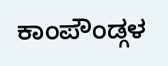ಕಾಂಪೌಂಡ್ಗಳ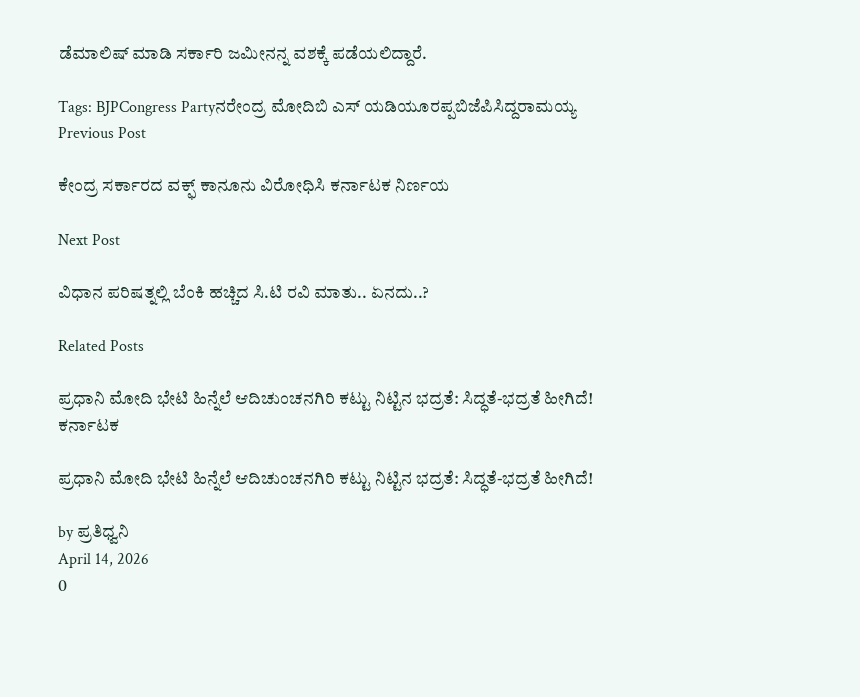ಡೆಮಾಲಿಷ್ ಮಾಡಿ ಸರ್ಕಾರಿ ಜಮೀನನ್ನ ವಶಕ್ಕೆ ಪಡೆಯಲಿದ್ದಾರೆ.

Tags: BJPCongress Partyನರೇಂದ್ರ ಮೋದಿಬಿ ಎಸ್ ಯಡಿಯೂರಪ್ಪಬಿಜೆಪಿಸಿದ್ದರಾಮಯ್ಯ
Previous Post

ಕೇಂದ್ರ ಸರ್ಕಾರದ ವಕ್ಫ್ ಕಾನೂನು ವಿರೋಧಿಸಿ ಕರ್ನಾಟಕ ನಿರ್ಣಯ

Next Post

ವಿಧಾನ ಪರಿಷತ್ನಲ್ಲಿ ಬೆಂಕಿ ಹಚ್ಚಿದ ಸಿ.ಟಿ ರವಿ ಮಾತು.. ಏನದು..?

Related Posts

ಪ್ರಧಾನಿ ಮೋದಿ ಭೇಟಿ ಹಿನ್ನೆಲೆ ಆದಿಚುಂಚನಗಿರಿ ಕಟ್ಟು ನಿಟ್ಟಿನ ಭದ್ರತೆ: ಸಿದ್ಧತೆ-ಭದ್ರತೆ ಹೀಗಿದೆ!
ಕರ್ನಾಟಕ

ಪ್ರಧಾನಿ ಮೋದಿ ಭೇಟಿ ಹಿನ್ನೆಲೆ ಆದಿಚುಂಚನಗಿರಿ ಕಟ್ಟು ನಿಟ್ಟಿನ ಭದ್ರತೆ: ಸಿದ್ಧತೆ-ಭದ್ರತೆ ಹೀಗಿದೆ!

by ಪ್ರತಿಧ್ವನಿ
April 14, 2026
0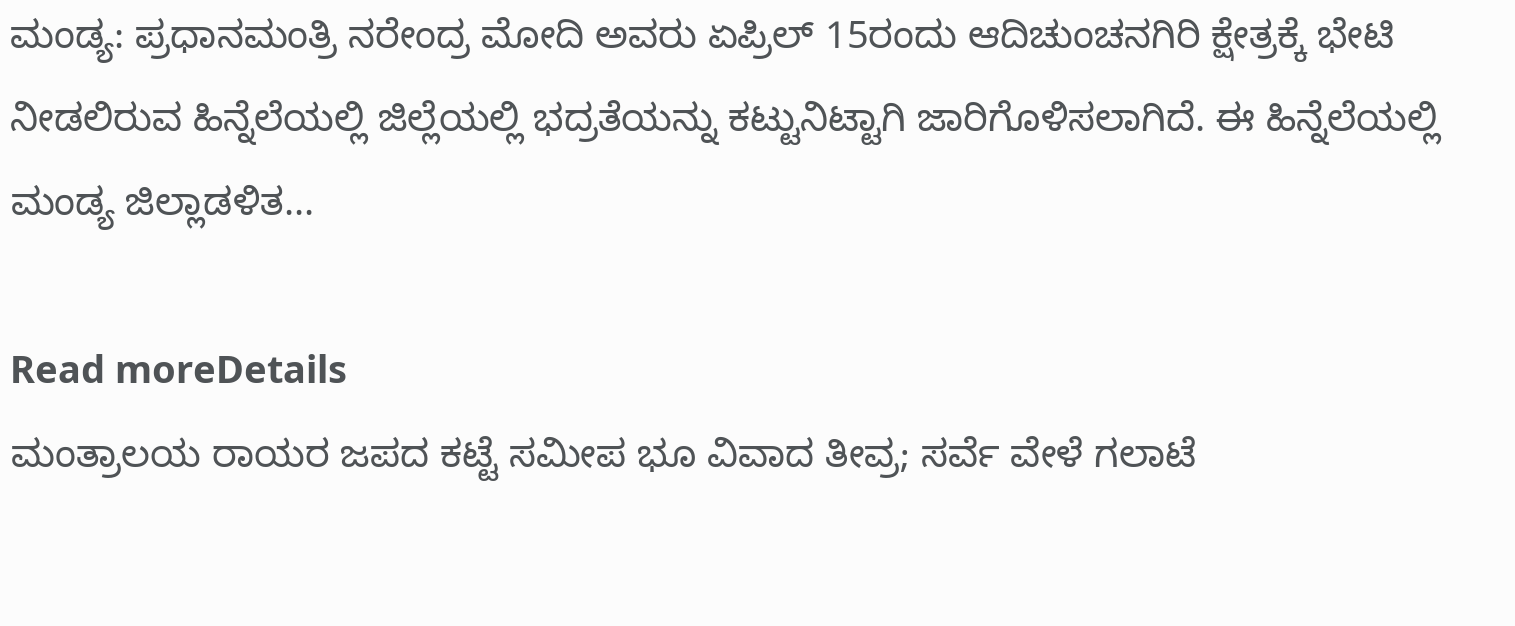ಮಂಡ್ಯ: ಪ್ರಧಾನಮಂತ್ರಿ ನರೇಂದ್ರ ಮೋದಿ ಅವರು ಏಪ್ರಿಲ್ 15ರಂದು ಆದಿಚುಂಚನಗಿರಿ ಕ್ಷೇತ್ರಕ್ಕೆ ಭೇಟಿ ನೀಡಲಿರುವ ಹಿನ್ನೆಲೆಯಲ್ಲಿ ಜಿಲ್ಲೆಯಲ್ಲಿ ಭದ್ರತೆಯನ್ನು ಕಟ್ಟುನಿಟ್ಟಾಗಿ ಜಾರಿಗೊಳಿಸಲಾಗಿದೆ. ಈ ಹಿನ್ನೆಲೆಯಲ್ಲಿ ಮಂಡ್ಯ ಜಿಲ್ಲಾಡಳಿತ...

Read moreDetails
ಮಂತ್ರಾಲಯ ರಾಯರ ಜಪದ ಕಟ್ಟೆ ಸಮೀಪ ಭೂ ವಿವಾದ ತೀವ್ರ; ಸರ್ವೆ ವೇಳೆ ಗಲಾಟೆ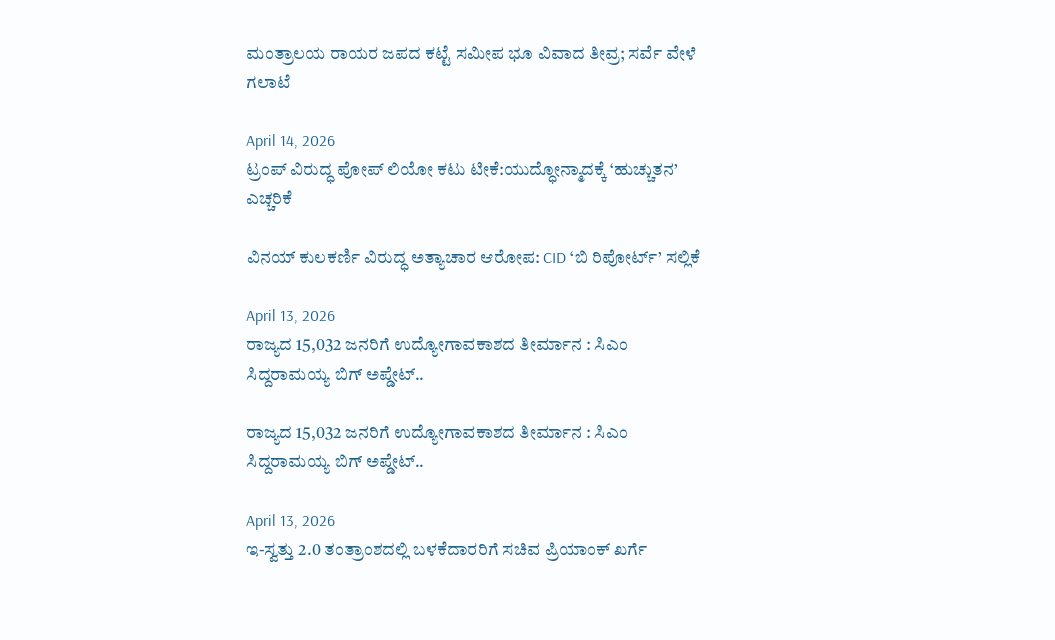ಮಂತ್ರಾಲಯ ರಾಯರ ಜಪದ ಕಟ್ಟೆ ಸಮೀಪ ಭೂ ವಿವಾದ ತೀವ್ರ; ಸರ್ವೆ ವೇಳೆ ಗಲಾಟೆ

April 14, 2026
ಟ್ರಂಪ್ ವಿರುದ್ಧ ಪೋಪ್ ಲಿಯೋ ಕಟು ಟೀಕೆ:ಯುದ್ಧೋನ್ಮಾದಕ್ಕೆ ‘ಹುಚ್ಚುತನ’ ಎಚ್ಚರಿಕೆ

ವಿನಯ್ ಕುಲಕರ್ಣಿ ವಿರುದ್ಧ ಅತ್ಯಾಚಾರ ಆರೋಪ: CID ‘ಬಿ ರಿಪೋರ್ಟ್’ ಸಲ್ಲಿಕೆ

April 13, 2026
ರಾಜ್ಯದ 15,032 ಜನರಿಗೆ ಉದ್ಯೋಗಾವಕಾಶದ ತೀರ್ಮಾನ : ಸಿಎಂ ಸಿದ್ದರಾಮಯ್ಯ ಬಿಗ್‌ ಅಪ್ಡೇಟ್..

ರಾಜ್ಯದ 15,032 ಜನರಿಗೆ ಉದ್ಯೋಗಾವಕಾಶದ ತೀರ್ಮಾನ : ಸಿಎಂ ಸಿದ್ದರಾಮಯ್ಯ ಬಿಗ್‌ ಅಪ್ಡೇಟ್..

April 13, 2026
ಇ-ಸ್ವತ್ತು 2.0 ತಂತ್ರಾಂಶದಲ್ಲಿ ಬಳಕೆದಾರರಿಗೆ ಸಚಿವ ಪ್ರಿಯಾಂಕ್‌ ಖರ್ಗೆ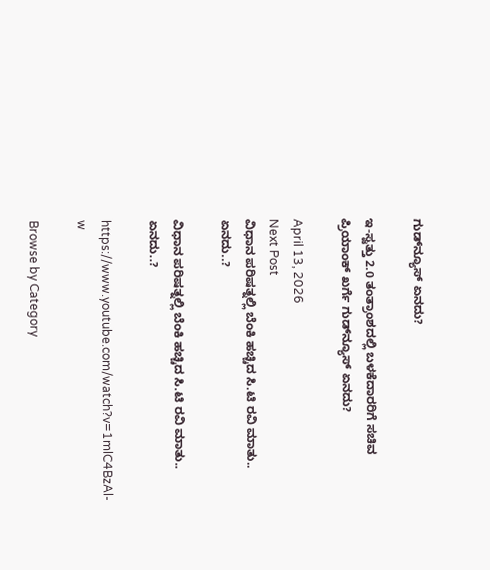ಗುಡ್‌ನ್ಯೂಸ್‌ ಏನದು?

ಇ-ಸ್ವತ್ತು 2.0 ತಂತ್ರಾಂಶದಲ್ಲಿ ಬಳಕೆದಾರರಿಗೆ ಸಚಿವ ಪ್ರಿಯಾಂಕ್‌ ಖರ್ಗೆ ಗುಡ್‌ನ್ಯೂಸ್‌ ಏನದು?

April 13, 2026
Next Post
ವಿಧಾನ ಪರಿಷತ್ನಲ್ಲಿ ಬೆಂಕಿ ಹಚ್ಚಿದ ಸಿ.ಟಿ ರವಿ ಮಾತು.. ಏನದು..?

ವಿಧಾನ ಪರಿಷತ್ನಲ್ಲಿ ಬೆಂಕಿ ಹಚ್ಚಿದ ಸಿ.ಟಿ ರವಿ ಮಾತು.. ಏನದು..?

https://www.youtube.com/watch?v=1mlC4BzAl-w

Browse by Category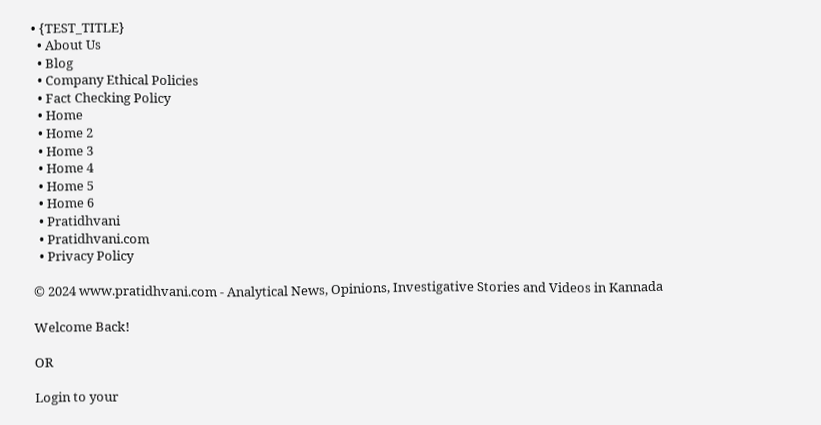• {TEST_TITLE}
  • About Us
  • Blog
  • Company Ethical Policies
  • Fact Checking Policy
  • Home
  • Home 2
  • Home 3
  • Home 4
  • Home 5
  • Home 6
  • Pratidhvani
  • Pratidhvani.com
  • Privacy Policy

© 2024 www.pratidhvani.com - Analytical News, Opinions, Investigative Stories and Videos in Kannada

Welcome Back!

OR

Login to your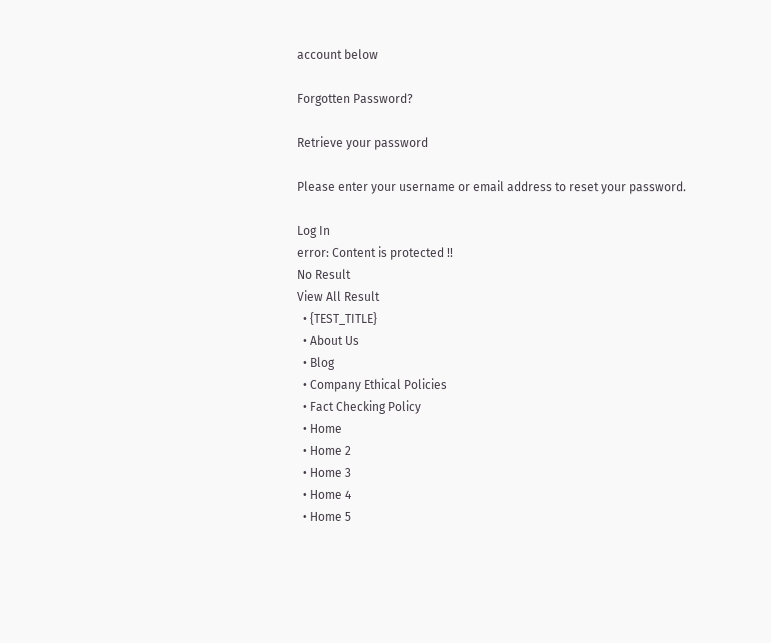account below

Forgotten Password?

Retrieve your password

Please enter your username or email address to reset your password.

Log In
error: Content is protected !!
No Result
View All Result
  • {TEST_TITLE}
  • About Us
  • Blog
  • Company Ethical Policies
  • Fact Checking Policy
  • Home
  • Home 2
  • Home 3
  • Home 4
  • Home 5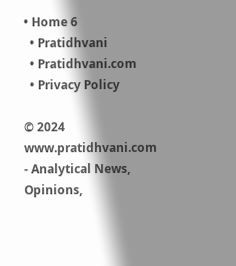• Home 6
  • Pratidhvani
  • Pratidhvani.com
  • Privacy Policy

© 2024 www.pratidhvani.com - Analytical News, Opinions,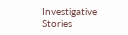Investigative Stories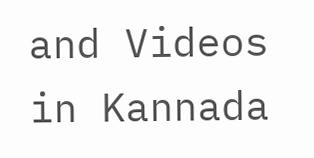and Videos in Kannada